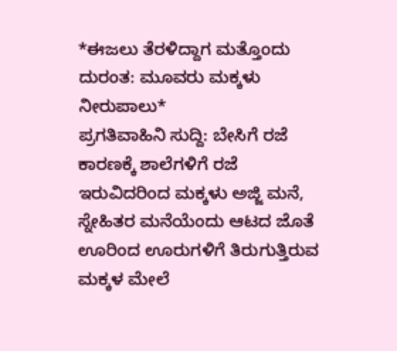*ಈಜಲು ತೆರಳಿದ್ದಾಗ ಮತ್ತೊಂದು ದುರಂತ: ಮೂವರು ಮಕ್ಕಳು ನೀರುಪಾಲು*
ಪ್ರಗತಿವಾಹಿನಿ ಸುದ್ದಿ: ಬೇಸಿಗೆ ರಜೆ ಕಾರಣಕ್ಕೆ ಶಾಲೆಗಳಿಗೆ ರಜೆ ಇರುವಿದರಿಂದ ಮಕ್ಕಳು ಅಜ್ಜಿ ಮನೆ, ಸ್ನೇಹಿತರ ಮನೆಯೆಂದು ಆಟದ ಜೊತೆ ಊರಿಂದ ಊರುಗಳಿಗೆ ತಿರುಗುತ್ತಿರುವ ಮಕ್ಕಳ ಮೇಲೆ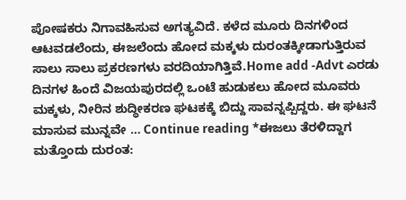ಪೋಷಕರು ನಿಗಾವಹಿಸುವ ಅಗತ್ಯವಿದೆ. ಕಳೆದ ಮೂರು ದಿನಗಳಿಂದ ಆಟವಡಲೆಂದು, ಈಜಲೆಂದು ಹೋದ ಮಕ್ಕಳು ದುರಂತಕ್ಕೀಡಾಗುತ್ತಿರುವ ಸಾಲು ಸಾಲು ಪ್ರಕರಣಗಳು ವರದಿಯಾಗಿತ್ತಿವೆ.Home add -Advt ಎರಡು ದಿನಗಳ ಹಿಂದೆ ವಿಜಯಪುರದಲ್ಲಿ ಒಂಟೆ ಹುಡುಕಲು ಹೋದ ಮೂವರು ಮಕ್ಕಳು, ನೀರಿನ ಶುದ್ಧೀಕರಣ ಘಟಕಕ್ಕೆ ಬಿದ್ದು ಸಾವನ್ನಪ್ಪಿದ್ದರು. ಈ ಘಟನೆ ಮಾಸುವ ಮುನ್ನವೇ … Continue reading *ಈಜಲು ತೆರಳಿದ್ದಾಗ ಮತ್ತೊಂದು ದುರಂತ: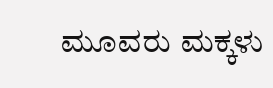ಮೂವರು ಮಕ್ಕಳು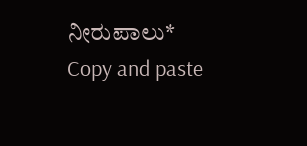ನೀರುಪಾಲು*
Copy and paste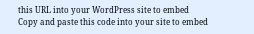this URL into your WordPress site to embed
Copy and paste this code into your site to embed